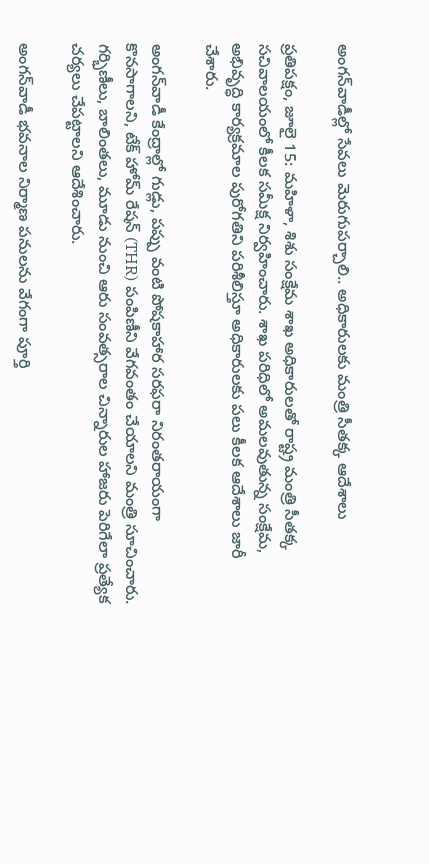అంగన్‌వాడీల్లో సేవలు మెరుగుపర్చాలి.. అధికారులకు మంత్రి సీతక్క ఆదేశాలు

ప్రతిపక్షం, జూలై 15: మహిళా, శిశు సంక్షేమ శాఖ అధికారులతో రాష్ట్ర మంత్రి సీతక్క సచివాలయంలో కీలక సమీక్ష నిర్వహించారు. శాఖ పరిధిలో అమలవుతున్న సంక్షేమ, అభివృద్ధి కార్యక్రమాల పురోగతిని పరిశీలిస్తూ అధికారులకు పలు కీలక ఆదేశాలు జారీ చేశారు.

అంగన్‌వాడీ కేంద్రాల్లో గుడ్లు, పప్పు వంటి పోషకాహార సరఫరా నిరంతరాయంగా కొనసాగాలని, టేక్ హోమ్ రేషన్ (THR) పంపిణీని వేగవంతం చేయాలని మంత్రి సూచించారు. గర్భిణీలు, బాలింతలు, మూడు నుంచి ఆరు సంవత్సరాల చిన్నారుల హాజరు పెరిగేలా ప్రత్యేక చర్యలు చేపట్టాలని ఆదేశించారు.

అంగన్‌వాడీ భవనాల నిర్మాణ పనులను వేగంగా పూర్తి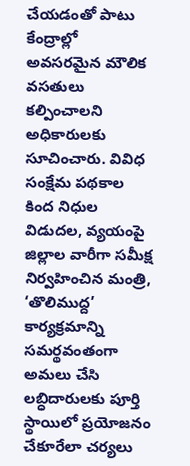చేయడంతో పాటు కేంద్రాల్లో అవసరమైన మౌలిక వసతులు కల్పించాలని అధికారులకు సూచించారు. వివిధ సంక్షేమ పథకాల కింద నిధుల విడుదల, వ్యయంపై జిల్లాల వారీగా సమీక్ష నిర్వహించిన మంత్రి, ‘తొలిముద్ద’ కార్యక్రమాన్ని సమర్థవంతంగా అమలు చేసి లబ్ధిదారులకు పూర్తి స్థాయిలో ప్రయోజనం చేకూరేలా చర్యలు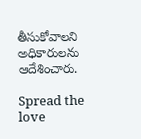తీసుకోవాలని అధికారులను ఆదేశించారు.

Spread the love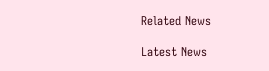Related News

Latest News